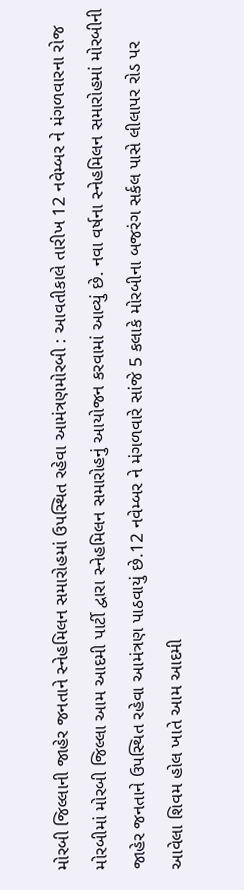મોરબી જિલ્લાની જાહેર જનતાને સ્નેહમિલન સમારોહમાં ઉપસ્થિત રહેવા આમંત્રણમોરબી : આવતીકાલે તારીખ 12 નવેમ્બર ને મંગળવારના રોજ મોરબીમાં મોરબી જિલ્લા આમ આદમી પાર્ટી દ્વારા સ્નેહમિલન સમારોહનું આયોજન કરવામાં આવ્યું છે. નવા વર્ષના સ્નેહમિલન સમારોહમાં મોરબીની જાહેર જનતાને ઉપસ્થિત રહેવા આમંત્રણ પાઠવાયું છે.12 નવેમ્બર ને મંગળવારે સાંજે 5 કલાકે મોરબીના બજરંગ સર્કલ પાસે લીલાપર રોડ પર આવેલા શિવમ હોલ ખાતે આમ આદમી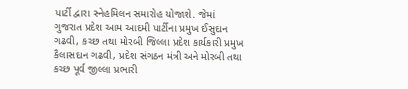પાર્ટી દ્વારા સ્નેહમિલન સમારોહ યોજાશે. જેમાં ગુજરાત પ્રદેશ આમ આદમી પાર્ટીના પ્રમુખ ઈસુદાન ગઢવી, કચ્છ તથા મોરબી જિલ્લા પ્રદેશ કાર્યકારી પ્રમુખ કૈલાસદાન ગઢવી, પ્રદેશ સંગઠન મંત્રી અને મોરબી તથા કચ્છ પૂર્વ જીલ્લા પ્રભારી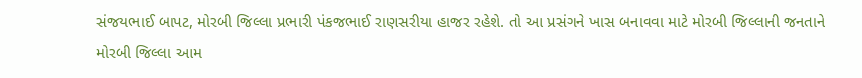સંજયભાઈ બાપટ, મોરબી જિલ્લા પ્રભારી પંકજભાઈ રાણસરીયા હાજર રહેશે. તો આ પ્રસંગને ખાસ બનાવવા માટે મોરબી જિલ્લાની જનતાને મોરબી જિલ્લા આમ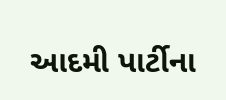આદમી પાર્ટીના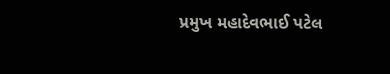પ્રમુખ મહાદેવભાઈ પટેલ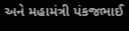અને મહામંત્રી પંકજભાઈ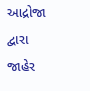આદ્રોજા દ્વારા જાહેર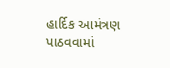હાર્દિક આમંત્રણ પાઠવવામાં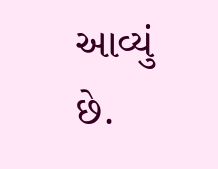આવ્યું છે.